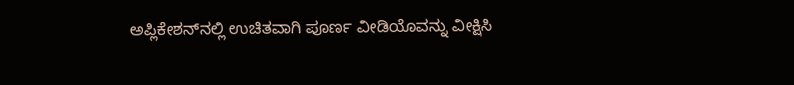ಅಪ್ಲಿಕೇಶನ್‌ನಲ್ಲಿ ಉಚಿತವಾಗಿ ಪೂರ್ಣ ವೀಡಿಯೊವನ್ನು ವೀಕ್ಷಿಸಿ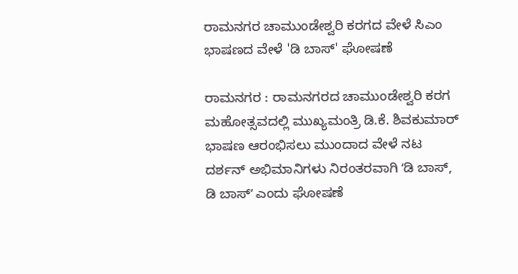ರಾಮನಗರ ಚಾಮುಂಡೇಶ್ವರಿ ಕರಗದ ವೇಳೆ ಸಿಎಂ ಭಾಷಣದ ವೇಳೆ 'ಡಿ ಬಾಸ್' ಘೋಷಣೆ

ರಾಮನಗರ : ರಾಮನಗರದ ಚಾಮುಂಡೇಶ್ವರಿ ಕರಗ ಮಹೋತ್ಸವದಲ್ಲಿ ಮುಖ್ಯಮಂತ್ರಿ ಡಿ.ಕೆ. ಶಿವಕುಮಾರ್ ಭಾಷಣ ಆರಂಭಿಸಲು ಮುಂದಾದ ವೇಳೆ ನಟ ದರ್ಶನ್ ಅಭಿಮಾನಿಗಳು ನಿರಂತರವಾಗಿ ʻಡಿ ಬಾಸ್, ಡಿ ಬಾಸ್ʼ ಎಂದು ಘೋಷಣೆ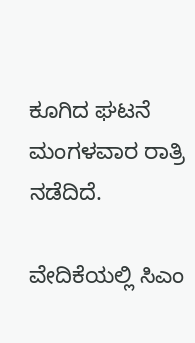ಕೂಗಿದ ಘಟನೆ ಮಂಗಳವಾರ ರಾತ್ರಿ ನಡೆದಿದೆ.

ವೇದಿಕೆಯಲ್ಲಿ ಸಿಎಂ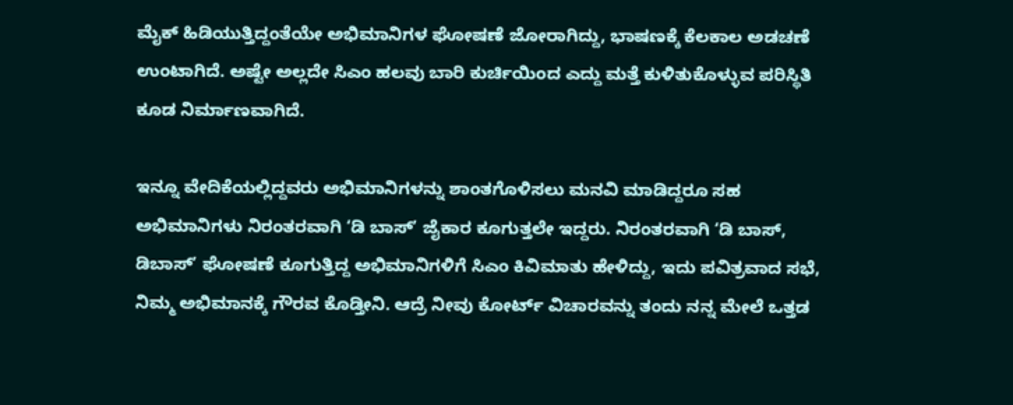ಮೈಕ್ ಹಿಡಿಯುತ್ತಿದ್ದಂತೆಯೇ ಅಭಿಮಾನಿಗಳ ಘೋಷಣೆ ಜೋರಾಗಿದ್ದು, ಭಾಷಣಕ್ಕೆ ಕೆಲಕಾಲ ಅಡಚಣೆ ಉಂಟಾಗಿದೆ. ಅಷ್ಟೇ ಅಲ್ಲದೇ ಸಿಎಂ ಹಲವು ಬಾರಿ ಕುರ್ಚಿಯಿಂದ ಎದ್ದು ಮತ್ತೆ ಕುಳಿತುಕೊಳ್ಳುವ ಪರಿಸ್ಥಿತಿ ಕೂಡ ನಿರ್ಮಾಣವಾಗಿದೆ.

ಇನ್ನೂ ವೇದಿಕೆಯಲ್ಲಿದ್ದವರು ಅಭಿಮಾನಿಗಳನ್ನು ಶಾಂತಗೊಳಿಸಲು ಮನವಿ ಮಾಡಿದ್ದರೂ ಸಹ ಅಭಿಮಾನಿಗಳು ನಿರಂತರವಾಗಿ ʻಡಿ ಬಾಸ್ʼ ಜೈಕಾರ ಕೂಗುತ್ತಲೇ ಇದ್ದರು. ನಿರಂತರವಾಗಿ ʻಡಿ ಬಾಸ್‌, ಡಿಬಾಸ್‌ʼ ಘೋಷಣೆ ಕೂಗುತ್ತಿದ್ದ ಅಭಿಮಾನಿಗಳಿಗೆ ಸಿಎಂ ಕಿವಿಮಾತು ಹೇಳಿದ್ದು, ಇದು ಪವಿತ್ರವಾದ ಸಭೆ, ನಿಮ್ಮ ಅಭಿಮಾನಕ್ಕೆ ಗೌರವ ಕೊಡ್ತೀನಿ. ಆದ್ರೆ ನೀವು ಕೋರ್ಟ್‌ ವಿಚಾರವನ್ನು ತಂದು ನನ್ನ ಮೇಲೆ ಒತ್ತಡ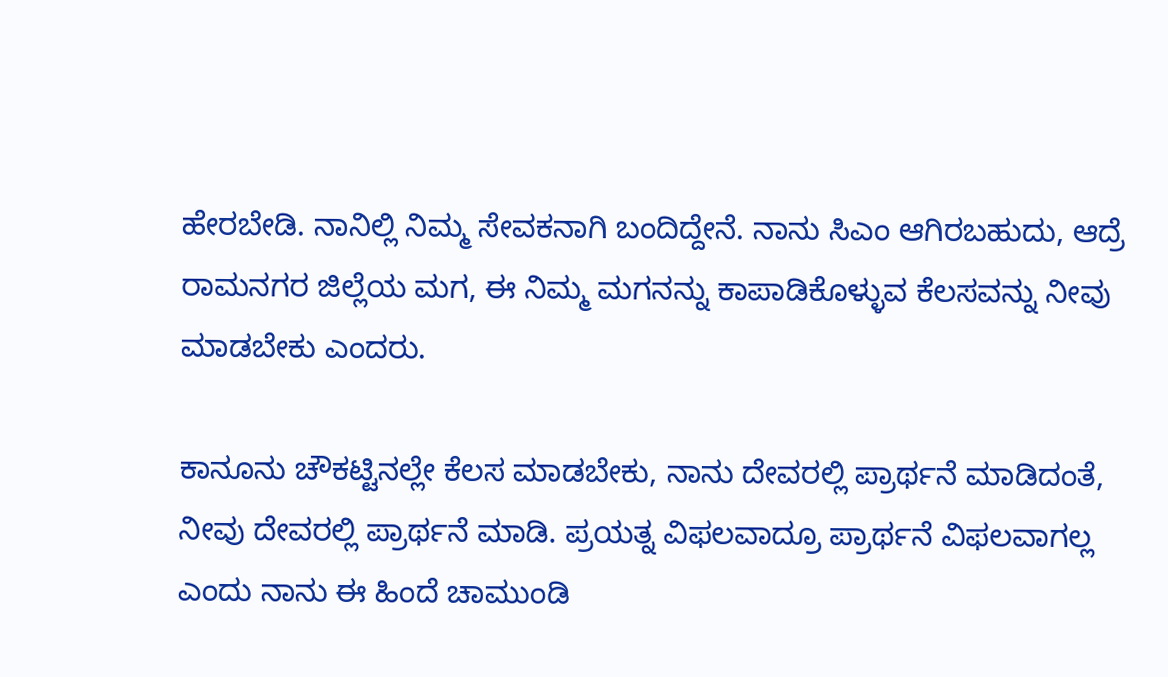ಹೇರಬೇಡಿ. ನಾನಿಲ್ಲಿ ನಿಮ್ಮ ಸೇವಕನಾಗಿ ಬಂದಿದ್ದೇನೆ. ನಾನು ಸಿಎಂ ಆಗಿರಬಹುದು, ಆದ್ರೆ ರಾಮನಗರ ಜಿಲ್ಲೆಯ ಮಗ, ಈ ನಿಮ್ಮ ಮಗನನ್ನು ಕಾಪಾಡಿಕೊಳ್ಳುವ ಕೆಲಸವನ್ನು ನೀವು ಮಾಡಬೇಕು ಎಂದರು.

ಕಾನೂನು ಚೌಕಟ್ಟಿನಲ್ಲೇ ಕೆಲಸ ಮಾಡಬೇಕು, ನಾನು ದೇವರಲ್ಲಿ ಪ್ರಾರ್ಥನೆ ಮಾಡಿದಂತೆ, ನೀವು ದೇವರಲ್ಲಿ ಪ್ರಾರ್ಥನೆ ಮಾಡಿ. ಪ್ರಯತ್ನ ವಿಫಲವಾದ್ರೂ ಪ್ರಾರ್ಥನೆ ವಿಫಲವಾಗಲ್ಲ ಎಂದು ನಾನು ಈ ಹಿಂದೆ ಚಾಮುಂಡಿ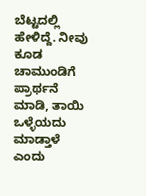ಬೆಟ್ಟದಲ್ಲಿ ಹೇಳಿದ್ದೆ. ನೀವು ಕೂಡ ಚಾಮುಂಡಿಗೆ ಪ್ರಾರ್ಥನೆ ಮಾಡಿ, ತಾಯಿ ಒಳ್ಳೆಯದು ಮಾಡ್ತಾಳೆ ಎಂದು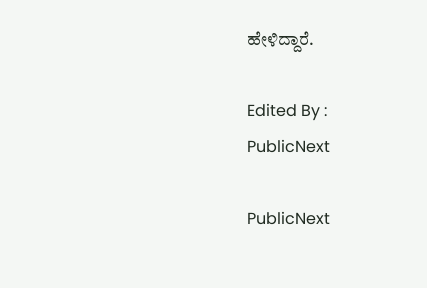ಹೇಳಿದ್ದಾರೆ.

Edited By :
PublicNext

PublicNext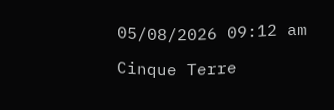05/08/2026 09:12 am

Cinque Terre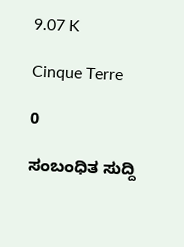9.07 K

Cinque Terre

0

ಸಂಬಂಧಿತ ಸುದ್ದಿ